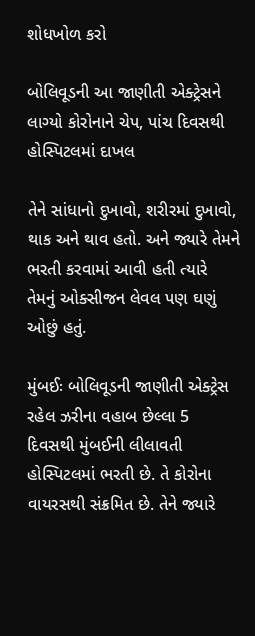શોધખોળ કરો

બોલિવૂડની આ જાણીતી એક્ટ્રેસને લાગ્યો કોરોનાને ચેપ, પાંચ દિવસથી હોસ્પિટલમાં દાખલ

તેને સાંધાનો દુખાવો, શરીરમાં દુખાવો, થાક અને થાવ હતો. અને જ્યારે તેમને ભરતી કરવામાં આવી હતી ત્યારે તેમનું ઓક્સીજન લેવલ પણ ઘણું ઓછું હતું.

મુંબઈઃ બોલિવૂડની જાણીતી એક્ટ્રેસ રહેલ ઝરીના વહાબ છેલ્લા 5 દિવસથી મુંબઈની લીલાવતી હોસ્પિટલમાં ભરતી છે. તે કોરોના વાયરસથી સંક્રમિત છે. તેને જ્યારે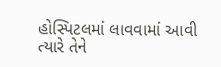હોસ્પિટલમાં લાવવામાં આવી ત્યારે તેને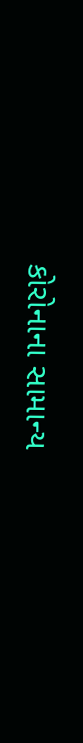કોરોનાના સામાન્ય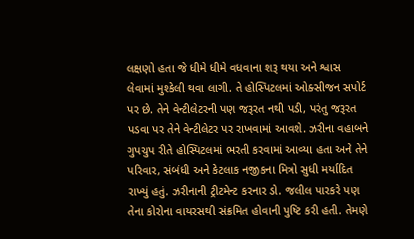લક્ષણો હતા જે ધીમે ધીમે વધવાના શરૂ થયા અને શ્વાસ લેવામાં મુશ્કેલી થવા લાગી. તે હોસ્પિટલમાં ઓક્સીજન સપોર્ટ પર છે. તેને વેન્ટીલેટરની પણ જરૂરત નથી પડી, પરંતુ જરૂરત પડવા પર તેને વેન્ટીલેટર પર રાખવામાં આવશે. ઝરીના વહાબને ગુપચુપ રીતે હોસ્પિટલમાં ભરતી કરવામાં આવ્યા હતા અને તેને પરિવાર, સંબંધી અને કેટલાક નજીકના મિત્રો સુધી મર્યાદિત રાખ્યું હતું. ઝરીનાની ટ્રીટમેન્ટ કરનાર ડો. જલીલ પારકરે પણ તેના કોરોના વાયરસથી સંક્રમિત હોવાની પુષ્ટિ કરી હતી. તેમણે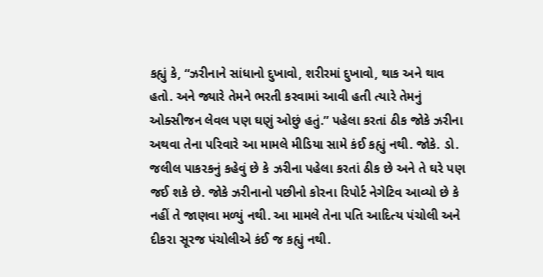કહ્યું કે, “ઝરીનાને સાંધાનો દુખાવો, શરીરમાં દુખાવો, થાક અને થાવ હતો. અને જ્યારે તેમને ભરતી કરવામાં આવી હતી ત્યારે તેમનું ઓક્સીજન લેવલ પણ ઘણું ઓછું હતું.” પહેલા કરતાં ઠીક જોકે ઝરીના અથવા તેના પરિવારે આ મામલે મીડિયા સામે કંઈ કહ્યું નથી. જોકે. ડો. જલીલ પાકરકનું કહેવું છે કે ઝરીના પહેલા કરતાં ઠીક છે અને તે ઘરે પણ જઈ શકે છે. જોકે ઝરીનાનો પછીનો કોરના રિપોર્ટ નેગેટિવ આવ્યો છે કે નહીં તે જાણવા મળ્યું નથી. આ મામલે તેના પતિ આદિત્ય પંચોલી અને દીકરા સૂરજ પંચોલીએ કંઈ જ કહ્યું નથી.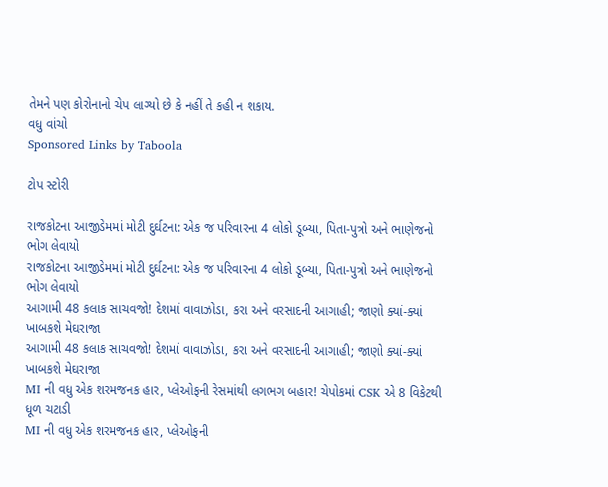તેમને પણ કોરોનાનો ચેપ લાગ્યો છે કે નહીં તે કહી ન શકાય.
વધુ વાંચો
Sponsored Links by Taboola

ટોપ સ્ટોરી

રાજકોટના આજીડેમમાં મોટી દુર્ઘટના: એક જ પરિવારના 4 લોકો ડૂબ્યા, પિતા-પુત્રો અને ભાણેજનો ભોગ લેવાયો
રાજકોટના આજીડેમમાં મોટી દુર્ઘટના: એક જ પરિવારના 4 લોકો ડૂબ્યા, પિતા-પુત્રો અને ભાણેજનો ભોગ લેવાયો
આગામી 48 કલાક સાચવજો! દેશમાં વાવાઝોડા, કરા અને વરસાદની આગાહી; જાણો ક્યાં-ક્યાં ખાબકશે મેઘરાજા
આગામી 48 કલાક સાચવજો! દેશમાં વાવાઝોડા, કરા અને વરસાદની આગાહી; જાણો ક્યાં-ક્યાં ખાબકશે મેઘરાજા
MI ની વધુ એક શરમજનક હાર, પ્લેઓફની રેસમાંથી લગભગ બહાર! ચેપોકમાં CSK એ 8 વિકેટથી ધૂળ ચટાડી
MI ની વધુ એક શરમજનક હાર, પ્લેઓફની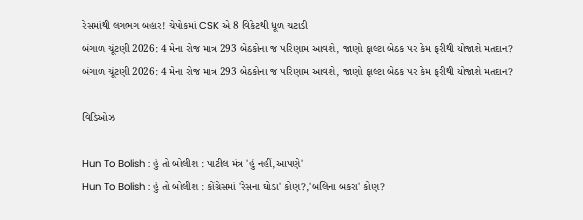રેસમાંથી લગભગ બહાર! ચેપોકમાં CSK એ 8 વિકેટથી ધૂળ ચટાડી
બંગાળ ચૂંટણી 2026: 4 મેના રોજ માત્ર 293 બેઠકોના જ પરિણામ આવશે, જાણો ફાલ્ટા બેઠક પર કેમ ફરીથી યોજાશે મતદાન?
બંગાળ ચૂંટણી 2026: 4 મેના રોજ માત્ર 293 બેઠકોના જ પરિણામ આવશે, જાણો ફાલ્ટા બેઠક પર કેમ ફરીથી યોજાશે મતદાન?

વિડિઓઝ

Hun To Bolish : હું તો બોલીશ : પાટીલ મંત્ર 'હું નહીં,આપણે'
Hun To Bolish : હું તો બોલીશ : કોંગ્રેસમાં 'રેસના ઘોડા' કોણ?,'બલિના બકરા' કોણ?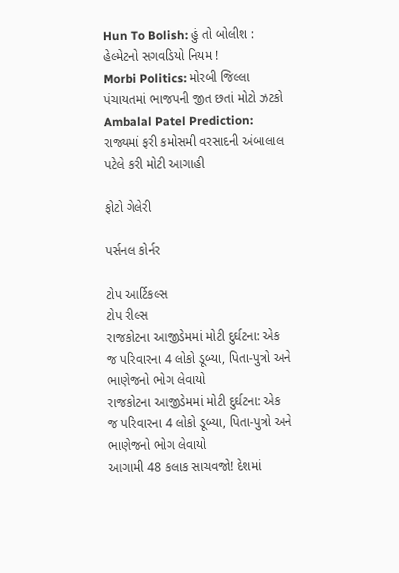Hun To Bolish: હું તો બોલીશ : હેલ્મેટનો સગવડિયો નિયમ !
Morbi Politics: મોરબી જિલ્લા પંચાયતમાં ભાજપની જીત છતાં મોટો ઝટકો
Ambalal Patel Prediction: રાજ્યમાં ફરી કમોસમી વરસાદની અંબાલાલ પટેલે કરી મોટી આગાહી

ફોટો ગેલેરી

પર્સનલ કોર્નર

ટોપ આર્ટિકલ્સ
ટોપ રીલ્સ
રાજકોટના આજીડેમમાં મોટી દુર્ઘટના: એક જ પરિવારના 4 લોકો ડૂબ્યા, પિતા-પુત્રો અને ભાણેજનો ભોગ લેવાયો
રાજકોટના આજીડેમમાં મોટી દુર્ઘટના: એક જ પરિવારના 4 લોકો ડૂબ્યા, પિતા-પુત્રો અને ભાણેજનો ભોગ લેવાયો
આગામી 48 કલાક સાચવજો! દેશમાં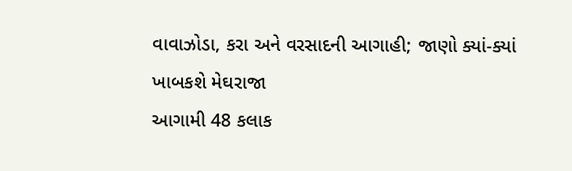વાવાઝોડા, કરા અને વરસાદની આગાહી; જાણો ક્યાં-ક્યાં ખાબકશે મેઘરાજા
આગામી 48 કલાક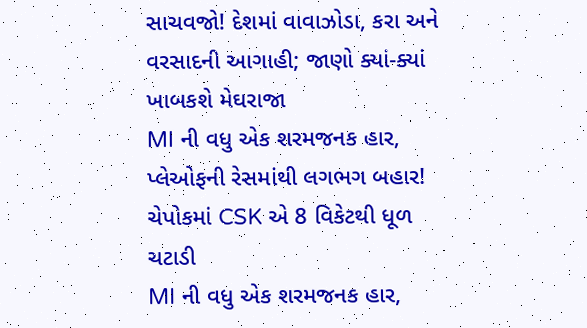સાચવજો! દેશમાં વાવાઝોડા, કરા અને વરસાદની આગાહી; જાણો ક્યાં-ક્યાં ખાબકશે મેઘરાજા
MI ની વધુ એક શરમજનક હાર, પ્લેઓફની રેસમાંથી લગભગ બહાર! ચેપોકમાં CSK એ 8 વિકેટથી ધૂળ ચટાડી
MI ની વધુ એક શરમજનક હાર,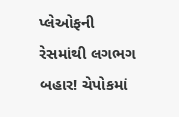પ્લેઓફની રેસમાંથી લગભગ બહાર! ચેપોકમાં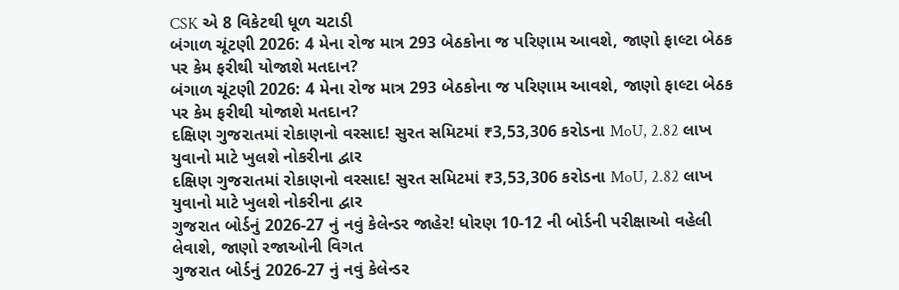CSK એ 8 વિકેટથી ધૂળ ચટાડી
બંગાળ ચૂંટણી 2026: 4 મેના રોજ માત્ર 293 બેઠકોના જ પરિણામ આવશે, જાણો ફાલ્ટા બેઠક પર કેમ ફરીથી યોજાશે મતદાન?
બંગાળ ચૂંટણી 2026: 4 મેના રોજ માત્ર 293 બેઠકોના જ પરિણામ આવશે, જાણો ફાલ્ટા બેઠક પર કેમ ફરીથી યોજાશે મતદાન?
દક્ષિણ ગુજરાતમાં રોકાણનો વરસાદ! સુરત સમિટમાં ₹3,53,306 કરોડના MoU, 2.82 લાખ યુવાનો માટે ખુલશે નોકરીના દ્વાર
દક્ષિણ ગુજરાતમાં રોકાણનો વરસાદ! સુરત સમિટમાં ₹3,53,306 કરોડના MoU, 2.82 લાખ યુવાનો માટે ખુલશે નોકરીના દ્વાર
ગુજરાત બોર્ડનું 2026-27 નું નવું કેલેન્ડર જાહેર! ધોરણ 10-12 ની બોર્ડની પરીક્ષાઓ વહેલી લેવાશે, જાણો રજાઓની વિગત
ગુજરાત બોર્ડનું 2026-27 નું નવું કેલેન્ડર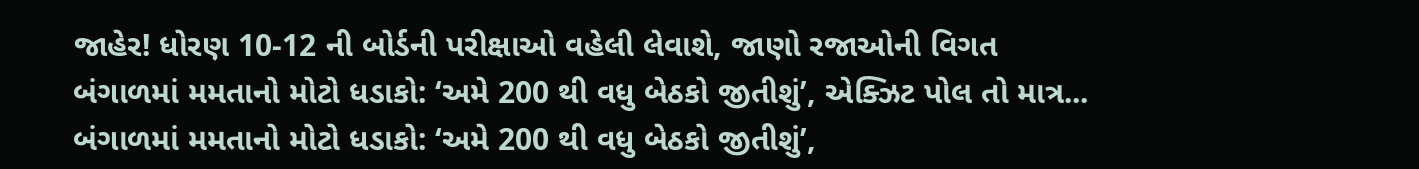જાહેર! ધોરણ 10-12 ની બોર્ડની પરીક્ષાઓ વહેલી લેવાશે, જાણો રજાઓની વિગત
બંગાળમાં મમતાનો મોટો ધડાકો: ‘અમે 200 થી વધુ બેઠકો જીતીશું’, એક્ઝિટ પોલ તો માત્ર...
બંગાળમાં મમતાનો મોટો ધડાકો: ‘અમે 200 થી વધુ બેઠકો જીતીશું’,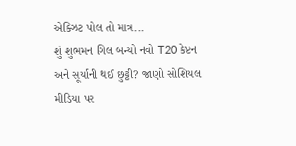એક્ઝિટ પોલ તો માત્ર...
શું શુભમન ગિલ બન્યો નવો T20 કેપ્ટન અને સૂર્યાની થઈ છુટ્ટી? જાણો સોશિયલ મીડિયા પર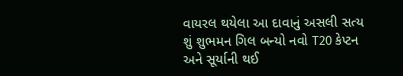વાયરલ થયેલા આ દાવાનું અસલી સત્ય
શું શુભમન ગિલ બન્યો નવો T20 કેપ્ટન અને સૂર્યાની થઈ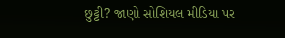છુટ્ટી? જાણો સોશિયલ મીડિયા પર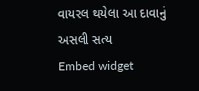વાયરલ થયેલા આ દાવાનું અસલી સત્ય
Embed widget